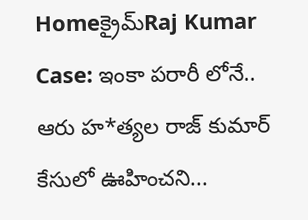Homeక్రైమ్‌Raj Kumar Case: ఇంకా పరారీ లోనే.. ఆరు హ*త్యల రాజ్ కుమార్ కేసులో ఊహించని...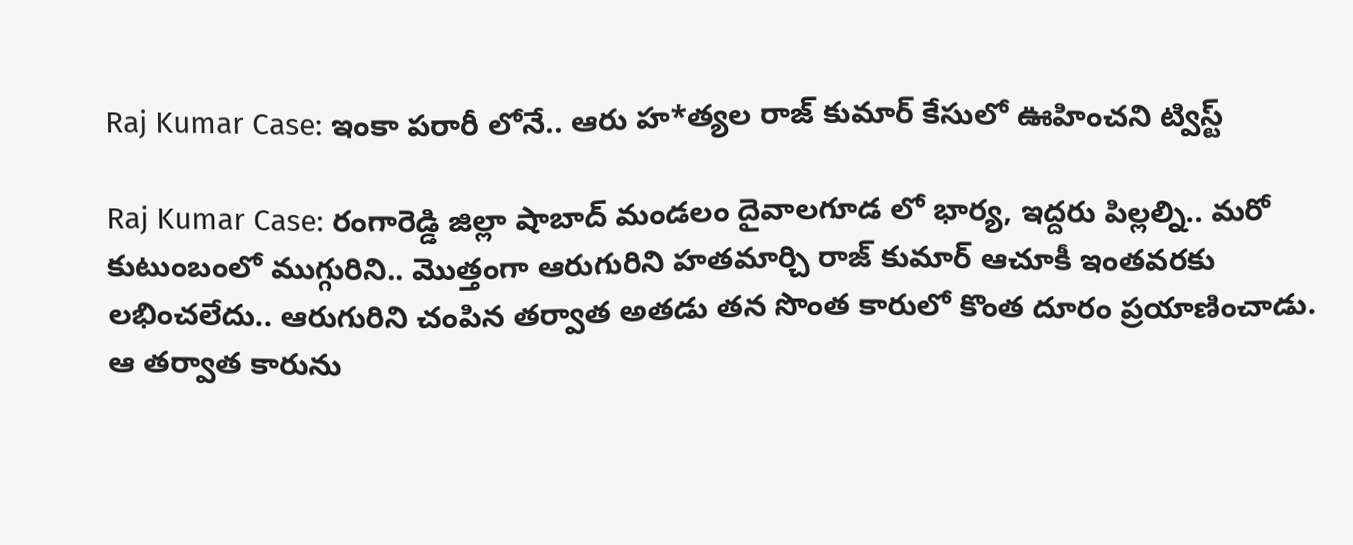Raj Kumar Case: ఇంకా పరారీ లోనే.. ఆరు హ*త్యల రాజ్ కుమార్ కేసులో ఊహించని ట్విస్ట్

Raj Kumar Case: రంగారెడ్డి జిల్లా షాబాద్ మండలం దైవాలగూడ లో భార్య, ఇద్దరు పిల్లల్ని.. మరో కుటుంబంలో ముగ్గురిని.. మొత్తంగా ఆరుగురిని హతమార్చి రాజ్ కుమార్ ఆచూకీ ఇంతవరకు లభించలేదు.. ఆరుగురిని చంపిన తర్వాత అతడు తన సొంత కారులో కొంత దూరం ప్రయాణించాడు. ఆ తర్వాత కారును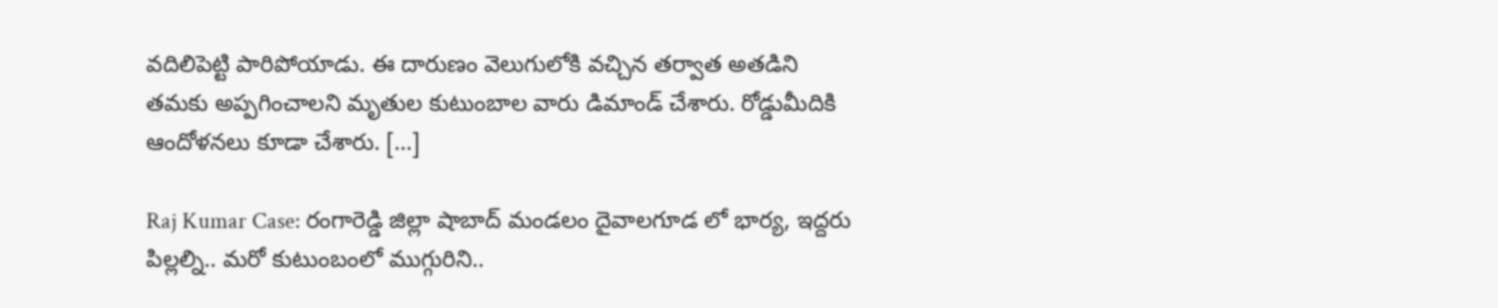వదిలిపెట్టి పారిపోయాడు. ఈ దారుణం వెలుగులోకి వచ్చిన తర్వాత అతడిని తమకు అప్పగించాలని మృతుల కుటుంబాల వారు డిమాండ్ చేశారు. రోడ్డుమీదికి ఆందోళనలు కూడా చేశారు. […]

Raj Kumar Case: రంగారెడ్డి జిల్లా షాబాద్ మండలం దైవాలగూడ లో భార్య, ఇద్దరు పిల్లల్ని.. మరో కుటుంబంలో ముగ్గురిని..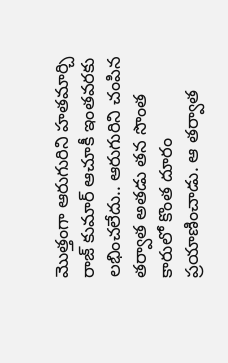మొత్తంగా ఆరుగురిని హతమార్చి రాజ్ కుమార్ ఆచూకీ ఇంతవరకు లభించలేదు.. ఆరుగురిని చంపిన తర్వాత అతడు తన సొంత కారులో కొంత దూరం ప్రయాణించాడు. ఆ తర్వాత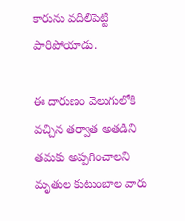కారును వదిలిపెట్టి పారిపోయాడు.

ఈ దారుణం వెలుగులోకి వచ్చిన తర్వాత అతడిని తమకు అప్పగించాలని మృతుల కుటుంబాల వారు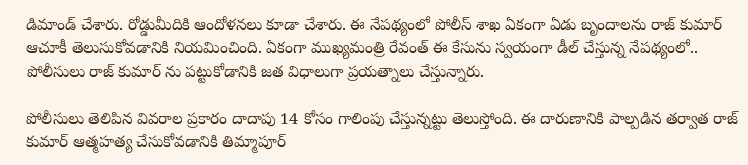డిమాండ్ చేశారు. రోడ్డుమీదికి ఆందోళనలు కూడా చేశారు. ఈ నేపథ్యంలో పోలీస్ శాఖ ఏకంగా ఏడు బృందాలను రాజ్ కుమార్ ఆచూకీ తెలుసుకోవడానికి నియమించింది. ఏకంగా ముఖ్యమంత్రి రేవంత్ ఈ కేసును స్వయంగా డీల్ చేస్తున్న నేపథ్యంలో.. పోలీసులు రాజ్ కుమార్ ను పట్టుకోడానికి జత విధాలుగా ప్రయత్నాలు చేస్తున్నారు.

పోలీసులు తెలిపిన వివరాల ప్రకారం దాదాపు 14 కోసం గాలింపు చేస్తున్నట్టు తెలుస్తోంది. ఈ దారుణానికి పాల్పడిన తర్వాత రాజ్ కుమార్ ఆత్మహత్య చేసుకోవడానికి తిమ్మాపూర్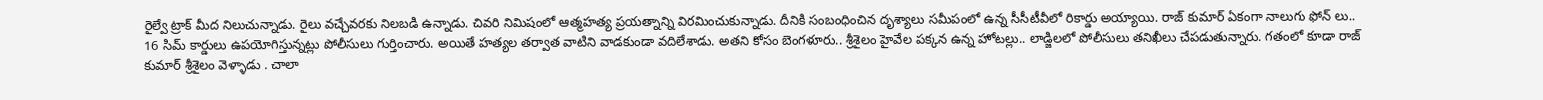రైల్వే ట్రాక్ మీద నిలుచున్నాడు. రైలు వచ్చేవరకు నిలబడి ఉన్నాడు. చివరి నిమిషంలో ఆత్మహత్య ప్రయత్నాన్ని విరమించుకున్నాడు. దీనికి సంబంధించిన దృశ్యాలు సమీపంలో ఉన్న సీసీటీవీలో రికార్డు అయ్యాయి. రాజ్ కుమార్ ఏకంగా నాలుగు ఫోన్ లు.. 16 సిమ్ కార్డులు ఉపయోగిస్తున్నట్లు పోలీసులు గుర్తించారు. అయితే హత్యల తర్వాత వాటిని వాడకుండా వదిలేశాడు. అతని కోసం బెంగళూరు.. శ్రీశైలం హైవేల పక్కన ఉన్న హోటల్లు.. లాడ్జిలలో పోలీసులు తనిఖీలు చేపడుతున్నారు. గతంలో కూడా రాజ్ కుమార్ శ్రీశైలం వెళ్ళాడు . చాలా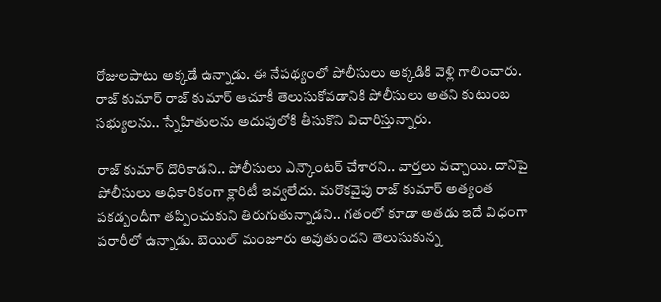రోజులపాటు అక్కడే ఉన్నాడు. ఈ నేపథ్యంలో పోలీసులు అక్కడికి వెళ్లి గాలించారు. రాజ్ కుమార్ రాజ్ కుమార్ ఆచూకీ తెలుసుకోవడానికి పోలీసులు అతని కుటుంబ సభ్యులను.. స్నేహితులను అదుపులోకి తీసుకొని విచారిస్తున్నారు.

రాజ్ కుమార్ దొరికాడని.. పోలీసులు ఎన్కౌంటర్ చేశారని.. వార్తలు వచ్చాయి. దానిపై పోలీసులు అధికారికంగా క్లారిటీ ఇవ్వలేదు. మరొకవైపు రాజ్ కుమార్ అత్యంత పకడ్బందీగా తప్పించుకుని తిరుగుతున్నాడని.. గతంలో కూడా అతడు ఇదే విధంగా పరారీలో ఉన్నాడు. బెయిల్ మంజూరు అవుతుందని తెలుసుకున్న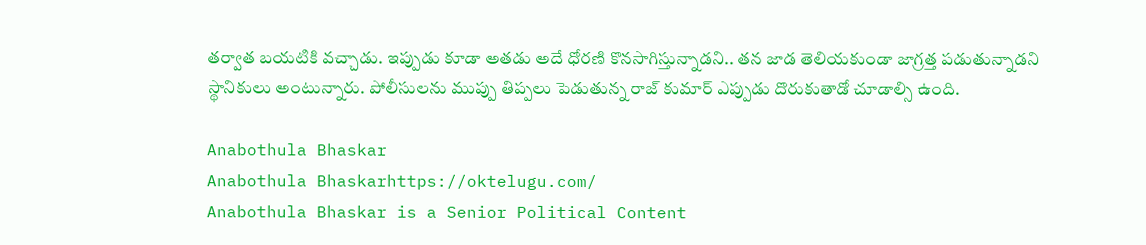తర్వాత బయటికి వచ్చాడు. ఇప్పుడు కూడా అతడు అదే ధోరణి కొనసాగిస్తున్నాడని.. తన జాడ తెలియకుండా జాగ్రత్త పడుతున్నాడని స్థానికులు అంటున్నారు. పోలీసులను ముప్పు తిప్పలు పెడుతున్న రాజ్ కుమార్ ఎప్పుడు దొరుకుతాడో చూడాల్సి ఉంది.

Anabothula Bhaskar
Anabothula Bhaskarhttps://oktelugu.com/
Anabothula Bhaskar is a Senior Political Content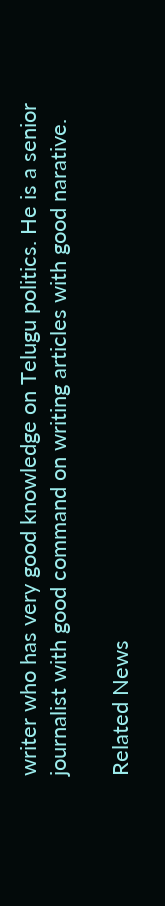writer who has very good knowledge on Telugu politics. He is a senior journalist with good command on writing articles with good narative.

Related News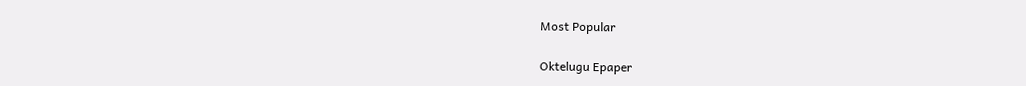Most Popular

Oktelugu Epaper